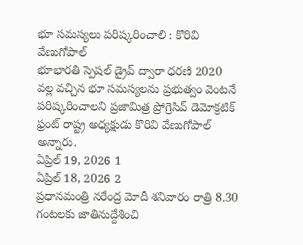భూ సమస్యలు పరిష్కరించాలి : కొరివి వేణుగోపాల్
భూభారతి స్పెషల్ డ్రైవ్ ద్వారా ధరణి 2020 వల్ల వచ్చిన భూ సమస్యలను ప్రభుత్వం వెంటనే పరిష్కరించాలని ప్రజామిత్ర ప్రోగ్రెసివ్ డెమోక్రటిక్ ఫ్రంట్ రాష్ట్ర అధ్యక్షుడు కొరివి వేణుగోపాల్ అన్నారు.
ఏప్రిల్ 19, 2026 1
ఏప్రిల్ 18, 2026 2
ప్రధానమంత్రి నరేంద్ర మోదీ శనివారం రాత్రి 8.30 గంటలకు జాతినుద్దేశించి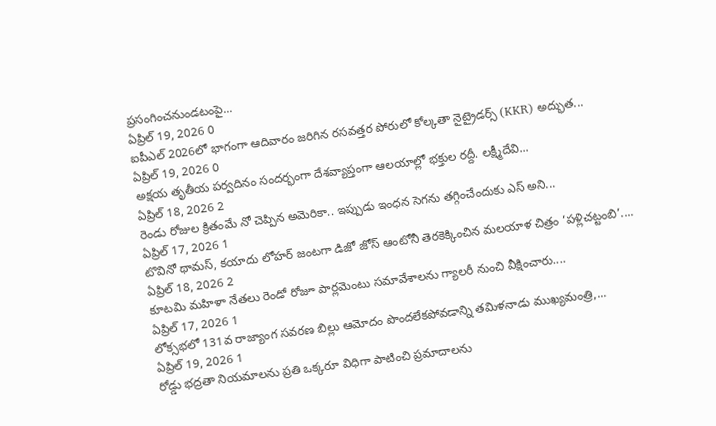ప్రసంగించనుండటంపై...
ఏప్రిల్ 19, 2026 0
ఐపీఎల్ 2026లో భాగంగా ఆదివారం జరిగిన రసవత్తర పోరులో కోల్కతా నైట్రైడర్స్ (KKR) అద్భుత...
ఏప్రిల్ 19, 2026 0
అక్షయ తృతీయ పర్వదినం సందర్భంగా దేశవ్యాప్తంగా ఆలయాల్లో భక్తుల రద్దీ. లక్ష్మీదేవి...
ఏప్రిల్ 18, 2026 2
రెండు రోజుల క్రితంమే నో చెప్పిన అమెరికా.. ఇప్పుడు ఇంధన సెగను తగ్గించేందుకు ఎస్ అని...
ఏప్రిల్ 17, 2026 1
టొవినో థామస్, కయాదు లోహర్ జంటగా డిజో జోస్ ఆంటోనీ తెరకెక్కించిన మలయాళ చిత్రం ‘పళ్లిచట్టంబి’....
ఏప్రిల్ 18, 2026 2
కూటమి మహిళా నేతలు రెండో రోజూ పార్లమెంటు సమావేశాలను గ్యాలరీ నుంచి వీక్షించారు....
ఏప్రిల్ 17, 2026 1
లోక్సభలో 131వ రాజ్యాంగ సవరణ బిల్లు ఆమోదం పొందలేకపోవడాన్ని తమిళనాడు ముఖ్యమంత్రి,...
ఏప్రిల్ 19, 2026 1
రోడ్డు భద్రతా నియమాలను ప్రతి ఒక్కరూ విధిగా పాటించి ప్రమాదాలను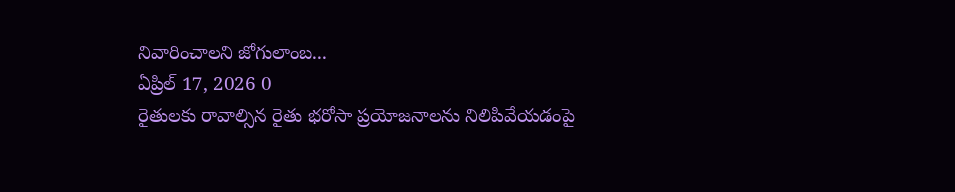నివారించాలని జోగులాంబ...
ఏప్రిల్ 17, 2026 0
రైతులకు రావాల్సిన రైతు భరోసా ప్రయోజనాలను నిలిపివేయడంపై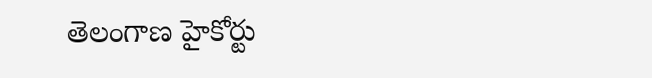తెలంగాణ హైకోర్టు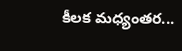కీలక మధ్యంతర...